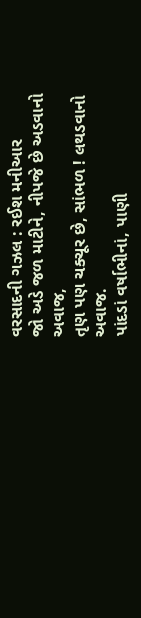વરસાદની ગઝલ : રઈશ મનીઆર
જો અડે જળ માટીને, નીપજે છે અડવાનો અવાજ,
તૃણ પણ ચક્ચૂર છે, સાંભળ ! લથડવાનો અવાજ.
પાંદડાં વર્ષાભીનાં, પાણી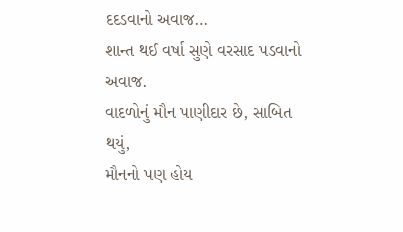દદડવાનો અવાજ…
શાન્ત થઈ વર્ષા સુણે વરસાદ પડવાનો અવાજ.
વાદળોનું મૌન પાણીદાર છે, સાબિત થયું,
મૌનનો પણ હોય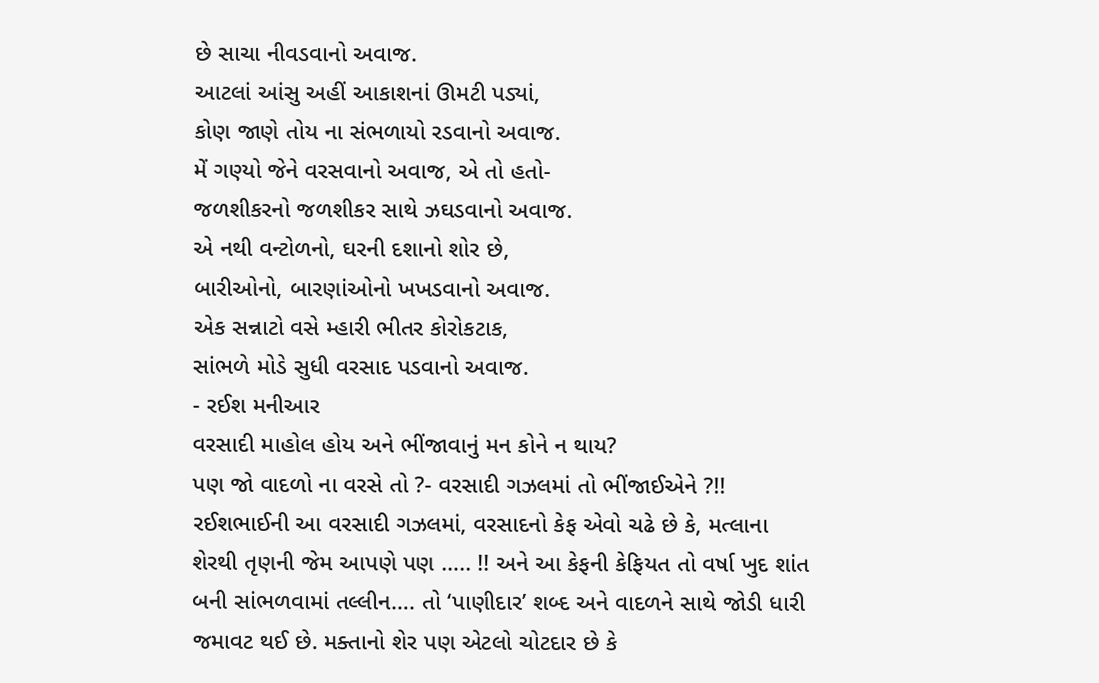છે સાચા નીવડવાનો અવાજ.
આટલાં આંસુ અહીં આકાશનાં ઊમટી પડ્યાં,
કોણ જાણે તોય ના સંભળાયો રડવાનો અવાજ.
મેં ગણ્યો જેને વરસવાનો અવાજ, એ તો હતો-
જળશીકરનો જળશીકર સાથે ઝઘડવાનો અવાજ.
એ નથી વન્ટોળનો, ઘરની દશાનો શોર છે,
બારીઓનો, બારણાંઓનો ખખડવાનો અવાજ.
એક સન્નાટો વસે મ્હારી ભીતર કોરોકટાક,
સાંભળે મોડે સુધી વરસાદ પડવાનો અવાજ.
- રઈશ મનીઆર
વરસાદી માહોલ હોય અને ભીંજાવાનું મન કોને ન થાય?
પણ જો વાદળો ના વરસે તો ?- વરસાદી ગઝલમાં તો ભીંજાઈએને ?!!
રઈશભાઈની આ વરસાદી ગઝલમાં, વરસાદનો કેફ એવો ચઢે છે કે, મત્લાના શેરથી તૃણની જેમ આપણે પણ ….. !! અને આ કેફની કેફિયત તો વર્ષા ખુદ શાંત બની સાંભળવામાં તલ્લીન…. તો ‘પાણીદાર’ શબ્દ અને વાદળને સાથે જોડી ધારી જમાવટ થઈ છે. મક્તાનો શેર પણ એટલો ચોટદાર છે કે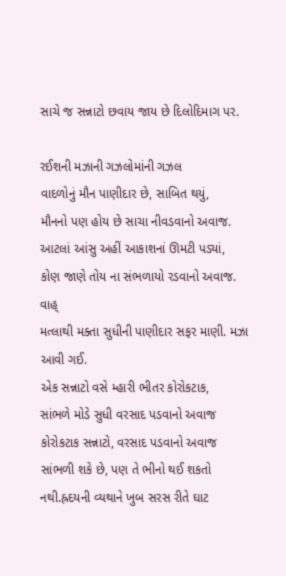સાચે જ સન્નાટો છવાય જાય છે દિલોદિમાગ પર.

રઈશની મઝાની ગઝલોમાંની ગઝલ
વાદળોનું મૌન પાણીદાર છે, સાબિત થયું,
મૌનનો પણ હોય છે સાચા નીવડવાનો અવાજ.
આટલાં આંસુ અહીં આકાશનાં ઊમટી પડ્યાં,
કોણ જાણે તોય ના સંભળાયો રડવાનો અવાજ.
વાહ્
મત્લાથી મક્તા સુધીની પાણીદાર સફર માણી. મઝા આવી ગઈ.
એક સન્નાટો વસે મ્હારી ભીતર કોરોકટાક,
સાંભળે મોડે સુધી વરસાદ પડવાનો અવાજ
કોરોકટાક સન્નાટો, વરસાદ પડવાનો અવાજ સાંભળી શકે છે, પણ તે ભીનો થઈ શકતો નથી.હ્રદયની વ્યથાને ખુબ સરસ રીતે ઘાટ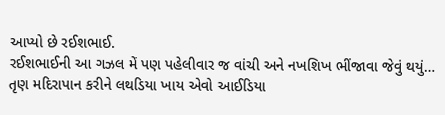આપ્યો છે રઈશભાઈ.
રઈશભાઈની આ ગઝલ મેં પણ પહેલીવાર જ વાંચી અને નખશિખ ભીંજાવા જેવું થયું… તૃણ મદિરાપાન કરીને લથડિયા ખાય એવો આઈડિયા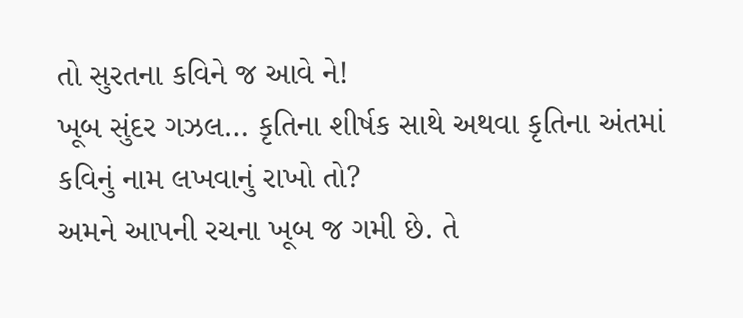તો સુરતના કવિને જ આવે ને!
ખૂબ સુંદર ગઝલ… કૃતિના શીર્ષક સાથે અથવા કૃતિના અંતમાં કવિનું નામ લખવાનું રાખો તો?
અમને આપની રચના ખૂબ જ ગમી છે. તે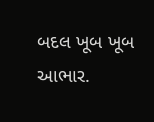બદલ ખૂબ ખૂબ આભાર.